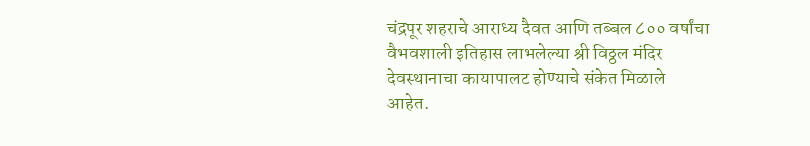चंद्रपूर शहराचे आराध्य दैवत आणि तब्बल ८०० वर्षांचा वैभवशाली इतिहास लाभलेल्या श्री विठ्ठल मंदिर देवस्थानाचा कायापालट होण्याचे संकेत मिळाले आहेत.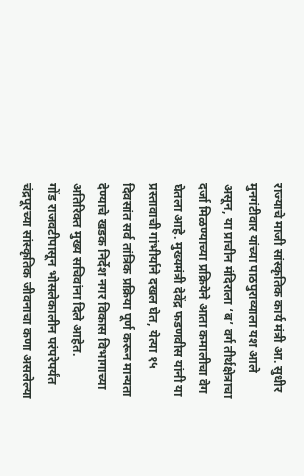राज्याचे माजी सांस्कृतिक कार्य मंत्री आ. सुधीर मुनगंटीवार यांच्या पाठपुराव्याला यश आले असून, या प्राचीन मंदिराला ‘ब’ वर्ग तीर्थक्षेत्राचा दर्जा मिळण्याच्या प्रक्रियेने आता कमालीचा वेग घेतला आहे. मुख्यमंत्री देवेंद्र फडणवीस यांनी या प्रस्तावाची गांभीर्याने दखल घेत, येत्या १५ दिवसांत सर्व तांत्रिक प्रक्रिया पूर्ण करून मान्यता देण्याचे खडक निर्देश नगर विकास विभागाच्या अतिरिक्त मुख्य सचिवांना दिले आहेत.
गोंड राजवटीपासून भोसलेकालीन परंपरेपर्यंत चंद्रपूरच्या सांस्कृतिक जीवनाचा कणा असलेल्या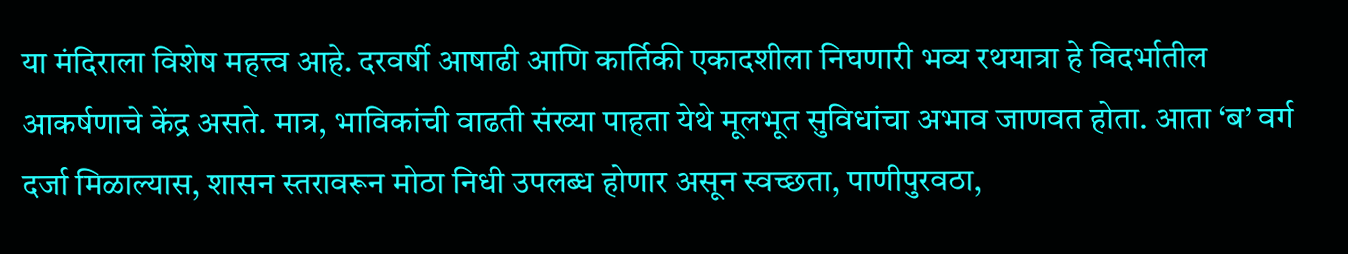या मंदिराला विशेष महत्त्व आहे. दरवर्षी आषाढी आणि कार्तिकी एकादशीला निघणारी भव्य रथयात्रा हे विदर्भातील आकर्षणाचे केंद्र असते. मात्र, भाविकांची वाढती संख्या पाहता येथे मूलभूत सुविधांचा अभाव जाणवत होता. आता ‘ब’ वर्ग दर्जा मिळाल्यास, शासन स्तरावरून मोठा निधी उपलब्ध होणार असून स्वच्छता, पाणीपुरवठा,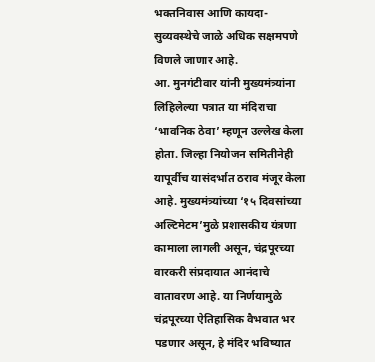भक्तनिवास आणि कायदा-सुव्यवस्थेचे जाळे अधिक सक्षमपणे विणले जाणार आहे.
आ. मुनगंटीवार यांनी मुख्यमंत्र्यांना लिहिलेल्या पत्रात या मंदिराचा ‘भावनिक ठेवा’ म्हणून उल्लेख केला होता. जिल्हा नियोजन समितीनेही यापूर्वीच यासंदर्भात ठराव मंजूर केला आहे. मुख्यमंत्र्यांच्या ‘१५ दिवसांच्या अल्टिमेटम’मुळे प्रशासकीय यंत्रणा कामाला लागली असून, चंद्रपूरच्या वारकरी संप्रदायात आनंदाचे वातावरण आहे. या निर्णयामुळे चंद्रपूरच्या ऐतिहासिक वैभवात भर पडणार असून, हे मंदिर भविष्यात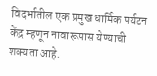विदर्भातील एक प्रमुख धार्मिक पर्यटन केंद्र म्हणून नावारूपास येण्याची शक्यता आहे.